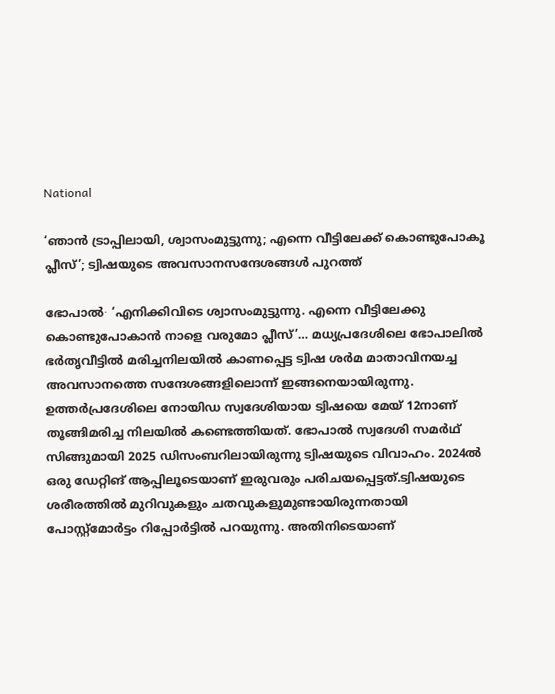National

‘ഞാൻ ട്രാപ്പിലായി, ശ്വാസംമുട്ടുന്നു; എന്നെ വീട്ടിലേക്ക് കൊണ്ടുപോകൂ പ്ലീസ്’; ട്വിഷയുടെ അവസാനസന്ദേശങ്ങൾ പുറത്ത്

ഭോപാൽ∙ ‘എനിക്കിവിടെ ശ്വാസംമുട്ടുന്നു. എന്നെ വീട്ടിലേക്കു കൊണ്ടുപോകാൻ നാളെ വരുമോ പ്ലീസ്’… മധ്യപ്രദേശിലെ ഭോപാലിൽ ഭർതൃവീട്ടിൽ മരിച്ചനിലയിൽ കാണപ്പെട്ട ട്വിഷ ശർമ മാതാവിനയച്ച അവസാനത്തെ സന്ദേശങ്ങളിലൊന്ന് ഇങ്ങനെയായിരുന്നു. ഉത്തർപ്രദേശിലെ നോയിഡ സ്വദേശിയായ ട്വിഷയെ മേയ് 12നാണ് തൂങ്ങിമരിച്ച നിലയിൽ കണ്ടെത്തിയത്. ഭോപാൽ സ്വദേശി സമർഥ് സിങ്ങുമായി 2025 ഡിസംബറിലായിരുന്നു ട്വിഷയുടെ വിവാഹം. 2024ൽ ഒരു ഡേറ്റിങ് ആപ്പിലൂടെയാണ് ഇരുവരും പരിചയപ്പെട്ടത്.ട്വിഷയുടെ ശരീരത്തിൽ മുറിവുകളും ചതവുകളുമുണ്ടായിരുന്നതായി പോസ്റ്റ്മോർട്ടം റിപ്പോർട്ടിൽ പറയുന്നു. അതിനിടെയാണ്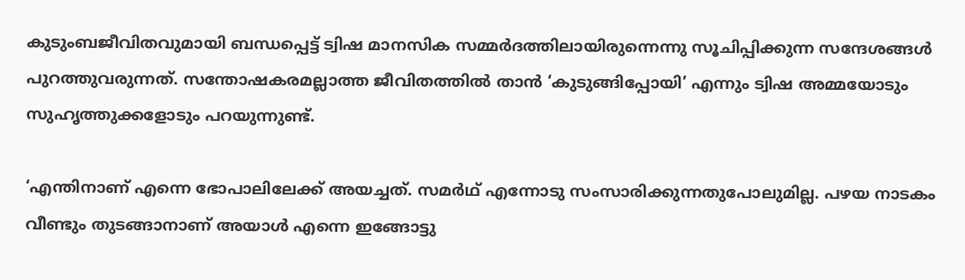കുടുംബജീവിതവുമായി ബന്ധപ്പെട്ട് ട്വിഷ മാനസിക സമ്മർദത്തിലായിരുന്നെന്നു സൂചിപ്പിക്കുന്ന സന്ദേശങ്ങൾ പുറത്തുവരുന്നത്. സന്തോഷകരമല്ലാത്ത ജീവിതത്തിൽ താൻ ‘കുടുങ്ങിപ്പോയി’ എന്നും ട്വിഷ അമ്മയോടും സുഹൃത്തുക്കളോടും പറയുന്നുണ്ട്.

‘എന്തിനാണ് എന്നെ ഭോപാലിലേക്ക് അയച്ചത്. സമർഥ് എന്നോടു സംസാരിക്കുന്നതുപോലുമില്ല. പഴയ നാടകം വീണ്ടും തുടങ്ങാനാണ് അയാൾ എന്നെ ഇങ്ങോട്ടു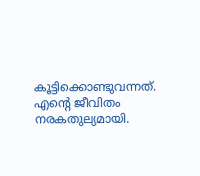കൂട്ടിക്കൊണ്ടുവന്നത്. എന്റെ ജീവിതം നരകതുല്യമായി.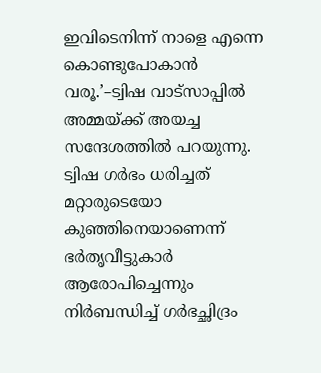ഇവിടെനിന്ന് നാളെ എന്നെ കൊണ്ടുപോകാൻ വരൂ.’–ട്വിഷ വാട്സാപ്പിൽ അമ്മയ്ക്ക് അയച്ച സന്ദേശത്തിൽ പറയുന്നു. ട്വിഷ ഗർഭം ധരിച്ചത് മറ്റാരുടെയോ കുഞ്ഞിനെയാണെന്ന് ഭർതൃവീട്ടുകാർ ആരോപിച്ചെന്നും നിർബന്ധിച്ച് ഗർഭച്ഛിദ്രം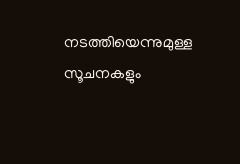നടത്തിയെന്നുമുള്ള സൂചനകളും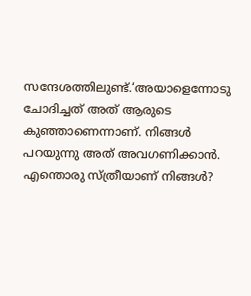സന്ദേശത്തിലുണ്ട്.‘അയാളെന്നോടു ചോദിച്ചത് അത് ആരുടെ കുഞ്ഞാണെന്നാണ്. നിങ്ങൾ പറയുന്നു അത് അവഗണിക്കാൻ. എന്തൊരു സ്ത്രീയാണ് നിങ്ങൾ?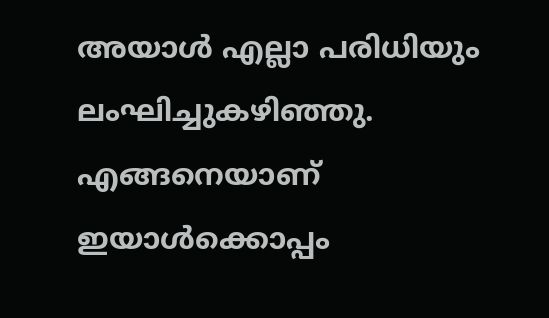അയാൾ എല്ലാ പരിധിയും ലംഘിച്ചുകഴിഞ്ഞു. എങ്ങനെയാണ് ഇയാൾക്കൊപ്പം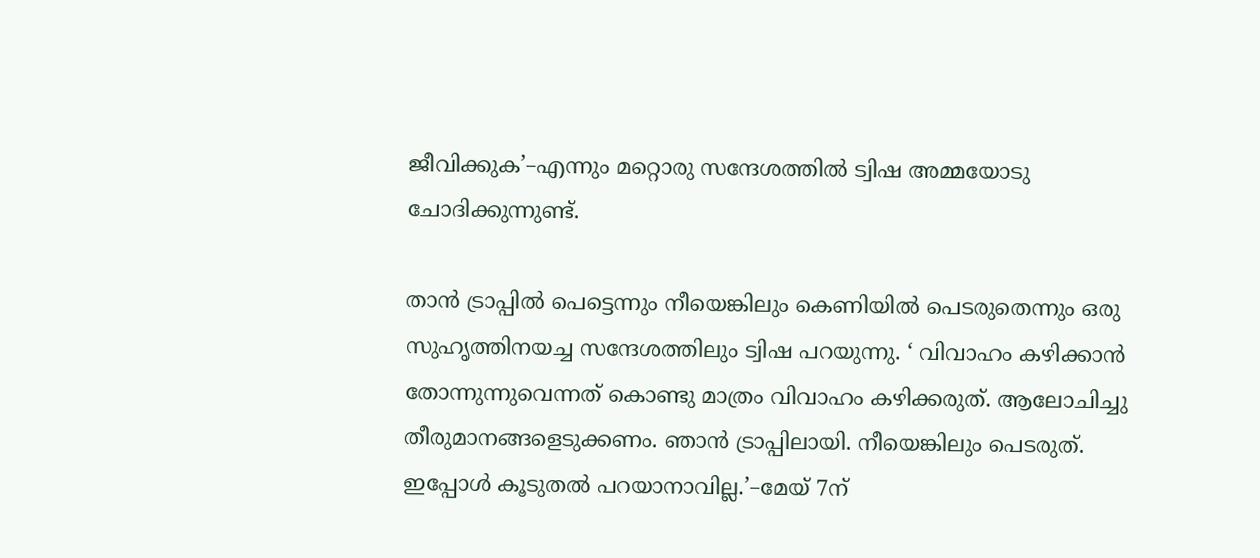ജീവിക്കുക’–എന്നും മറ്റൊരു സന്ദേശത്തിൽ ട്വിഷ അമ്മയോടു ചോദിക്കുന്നുണ്ട്.

താൻ ട്രാപ്പിൽ പെട്ടെന്നും നീയെങ്കിലും കെണിയിൽ പെടരുതെന്നും ഒരു സുഹൃത്തിനയച്ച സന്ദേശത്തിലും ട്വിഷ പറയുന്നു. ‘ വിവാഹം കഴിക്കാൻ തോന്നുന്നുവെന്നത് കൊണ്ടു മാത്രം വിവാഹം കഴിക്കരുത്. ആലോചിച്ചു തീരുമാനങ്ങളെടുക്കണം. ഞാൻ ട്രാപ്പിലായി. നീയെങ്കിലും പെടരുത്. ഇപ്പോൾ കൂടുതൽ പറയാനാവില്ല.’–മേയ് 7ന്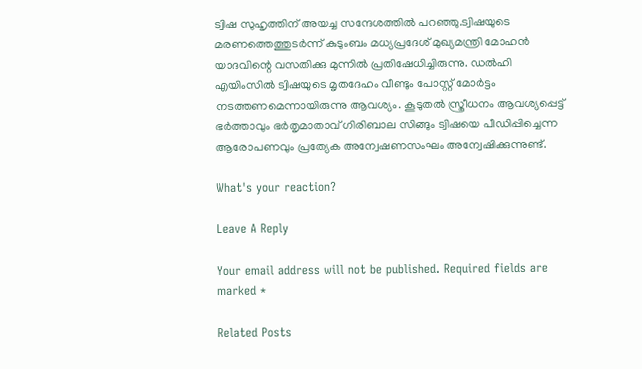ട്വിഷ സുഹൃത്തിന് അയച്ച സന്ദേശത്തിൽ പറഞ്ഞു.ട്വിഷയുടെ മരണത്തെത്തുടർന്ന് കുടുംബം മധ്യപ്രദേശ് മുഖ്യമന്ത്രി മോഹൻ യാദവിന്റെ വസതിക്കു മുന്നിൽ പ്രതിഷേധിച്ചിരുന്നു. ഡൽഹി എയിംസിൽ ട്വിഷയുടെ മൃതദേഹം വീണ്ടും പോസ്റ്റ് മോർട്ടം നടത്തണമെന്നായിരുന്നു ആവശ്യം. കൂടുതൽ സ്ത്രീധനം ആവശ്യപ്പെട്ട് ഭർത്താവും ഭർതൃമാതാവ് ഗിരിബാല സിങ്ങും ട്വിഷയെ പീഡിപ്പിച്ചെന്ന ആരോപണവും പ്രത്യേക അന്വേഷണസംഘം അന്വേഷിക്കുന്നുണ്ട്.

What's your reaction?

Leave A Reply

Your email address will not be published. Required fields are marked *

Related Posts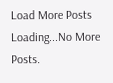Load More Posts Loading...No More Posts.